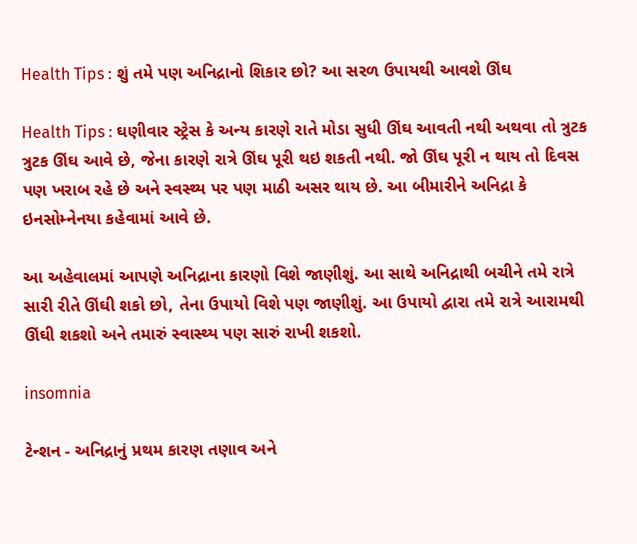Health Tips : શું તમે પણ અનિદ્રાનો શિકાર છો? આ સરળ ઉપાયથી આવશે ઊંઘ

Health Tips : ઘણીવાર સ્ટ્રેસ કે અન્ય કારણે રાતે મોડા સુધી ઊંઘ આવતી નથી અથવા તો ત્રુટક ત્રુટક ઊંઘ આવે છે, જેના કારણે રાત્રે ઊંઘ પૂરી થઇ શકતી નથી. જો ઊંઘ પૂરી ન થાય તો દિવસ પણ ખરાબ રહે છે અને સ્વસ્થ્ય પર પણ માઠી અસર થાય છે. આ બીમારીને અનિદ્રા કે ઇનસોમ્નેનયા કહેવામાં આવે છે.

આ અહેવાલમાં આપણે અનિદ્રાના કારણો વિશે જાણીશું. આ સાથે અનિદ્રાથી બચીને તમે રાત્રે સારી રીતે ઊંઘી શકો છો, તેના ઉપાયો વિશે પણ જાણીશું. આ ઉપાયો દ્વારા તમે રાત્રે આરામથી ઊંઘી શકશો અને તમારું સ્વાસ્થ્ય પણ સારું રાખી શકશો.

insomnia

ટેન્શન - અનિદ્રાનું પ્રથમ કારણ તણાવ અને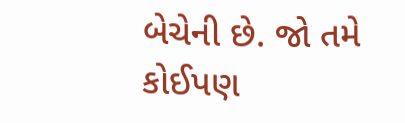બેચેની છે. જો તમે કોઈપણ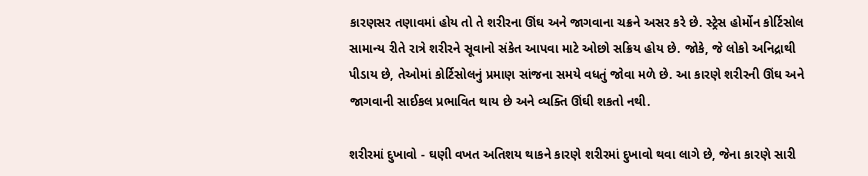કારણસર તણાવમાં હોય તો તે શરીરના ઊંઘ અને જાગવાના ચક્રને અસર કરે છે. સ્ટ્રેસ હોર્મોન કોર્ટિસોલ સામાન્ય રીતે રાત્રે શરીરને સૂવાનો સંકેત આપવા માટે ઓછો સક્રિય હોય છે. જોકે, જે લોકો અનિદ્રાથી પીડાય છે, તેઓમાં કોર્ટિસોલનું પ્રમાણ સાંજના સમયે વધતું જોવા મળે છે. આ કારણે શરીરની ઊંઘ અને જાગવાની સાઈકલ પ્રભાવિત થાય છે અને વ્યક્તિ ઊંઘી શકતો નથી.

શરીરમાં દુખાવો - ઘણી વખત અતિશય થાકને કારણે શરીરમાં દુખાવો થવા લાગે છે, જેના કારણે સારી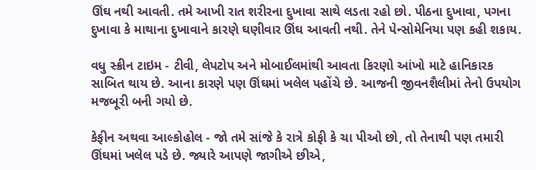ઊંઘ નથી આવતી. તમે આખી રાત શરીરના દુખાવા સાથે લડતા રહો છો. પીઠના દુખાવા, પગના દુખાવા કે માથાના દુખાવાને કારણે ઘણીવાર ઊંઘ આવતી નથી. તેને પેન્સોમેનિયા પણ કહી શકાય.

વધુ સ્ક્રીન ટાઇમ - ટીવી, લેપટોપ અને મોબાઈલમાંથી આવતા કિરણો આંખો માટે હાનિકારક સાબિત થાય છે. આના કારણે પણ ઊંઘમાં ખલેલ પહોંચે છે. આજની જીવનશૈલીમાં તેનો ઉપયોગ મજબૂરી બની ગયો છે.

કેફીન અથવા આલ્કોહોલ - જો તમે સાંજે કે રાત્રે કોફી કે ચા પીઓ છો, તો તેનાથી પણ તમારી ઊંઘમાં ખલેલ પડે છે. જ્યારે આપણે જાગીએ છીએ,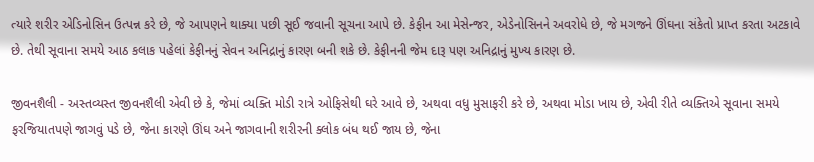ત્યારે શરીર એડિનોસિન ઉત્પન્ન કરે છે, જે આપણને થાક્યા પછી સૂઈ જવાની સૂચના આપે છે. કેફીન આ મેસેન્જર, એડેનોસિનને અવરોધે છે, જે મગજને ઊંઘના સંકેતો પ્રાપ્ત કરતા અટકાવે છે. તેથી સૂવાના સમયે આઠ કલાક પહેલાં કેફીનનું સેવન અનિદ્રાનું કારણ બની શકે છે. કેફીનની જેમ દારૂ પણ અનિદ્રાનું મુખ્ય કારણ છે.

જીવનશૈલી - અસ્તવ્યસ્ત જીવનશૈલી એવી છે કે, જેમાં વ્યક્તિ મોડી રાત્રે ઓફિસેથી ઘરે આવે છે, અથવા વધુ મુસાફરી કરે છે, અથવા મોડા ખાય છે, એવી રીતે વ્યક્તિએ સૂવાના સમયે ફરજિયાતપણે જાગવું પડે છે, જેના કારણે ઊંઘ અને જાગવાની શરીરની ક્લોક બંધ થઈ જાય છે, જેના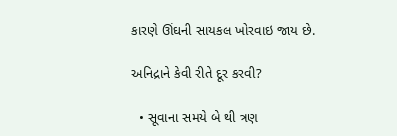કારણે ઊંઘની સાયકલ ખોરવાઇ જાય છે.

અનિદ્રાને કેવી રીતે દૂર કરવી?

  • સૂવાના સમયે બે થી ત્રણ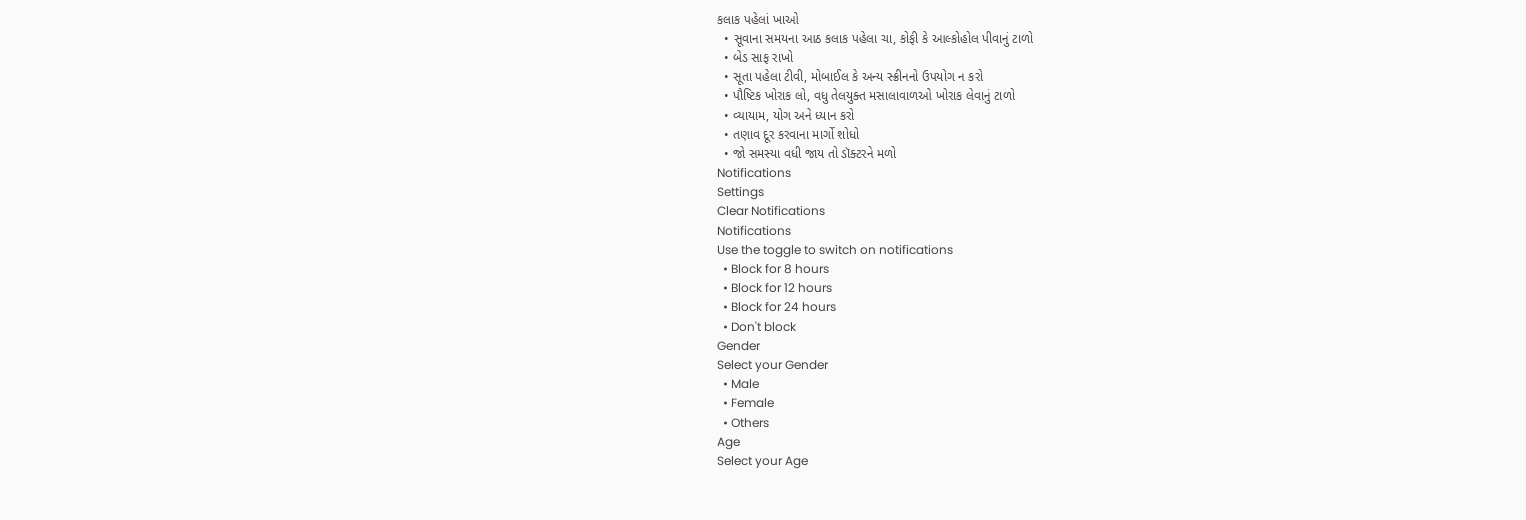કલાક પહેલાં ખાઓ
  • સૂવાના સમયના આઠ કલાક પહેલા ચા, કોફી કે આલ્કોહોલ પીવાનું ટાળો
  • બેડ સાફ રાખો
  • સૂતા પહેલા ટીવી, મોબાઈલ કે અન્ય સ્ક્રીનનો ઉપયોગ ન કરો
  • પૌષ્ટિક ખોરાક લો, વધુ તેલયુક્ત મસાલાવાળઓ ખોરાક લેવાનું ટાળો
  • વ્યાયામ, યોગ અને ધ્યાન કરો
  • તણાવ દૂર કરવાના માર્ગો શોધો
  • જો સમસ્યા વધી જાય તો ડૉક્ટરને મળો
Notifications
Settings
Clear Notifications
Notifications
Use the toggle to switch on notifications
  • Block for 8 hours
  • Block for 12 hours
  • Block for 24 hours
  • Don't block
Gender
Select your Gender
  • Male
  • Female
  • Others
Age
Select your Age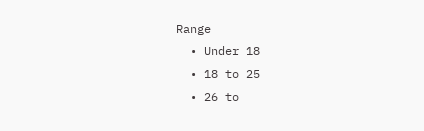Range
  • Under 18
  • 18 to 25
  • 26 to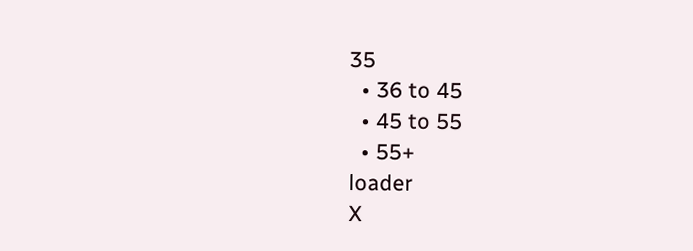35
  • 36 to 45
  • 45 to 55
  • 55+
loader
X